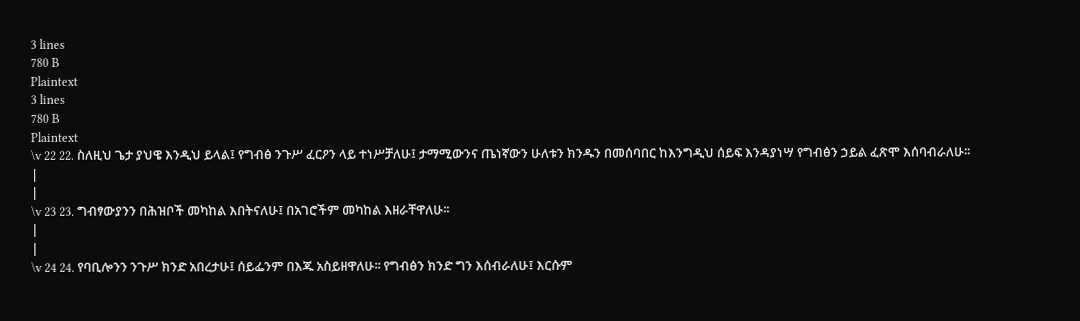3 lines
780 B
Plaintext
3 lines
780 B
Plaintext
\v 22 22. ስለዚህ ጌታ ያህዌ እንዲህ ይላል፤ የግብፅ ንጉሥ ፈርዖን ላይ ተነሥቻለሁ፤ ታማሚውንና ጤነኛውን ሁለቱን ክንዱን በመሰባበር ከእንግዲህ ሰይፍ እንዳያነሣ የግብፅን ኃይል ፈጽሞ እሰባብራለሁ፡፡
|
|
\v 23 23. ግብፃውያንን በሕዝቦች መካከል እበትናለሁ፤ በአገሮችም መካከል እዘራቸዋለሁ፡፡
|
|
\v 24 24. የባቢሎንን ንጉሥ ክንድ አበረታሁ፤ ሰይፌንም በእጁ አስይዘዋለሁ፡፡ የግብፅን ክንድ ግን እሰብራለሁ፤ እርሱም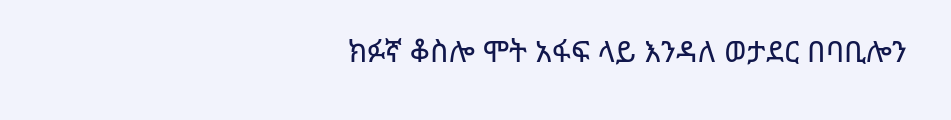ክፉኛ ቆስሎ ሞት አፋፍ ላይ እንዳለ ወታደር በባቢሎን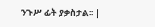ንጉሥ ፊት ያቃስታል፡፡ |